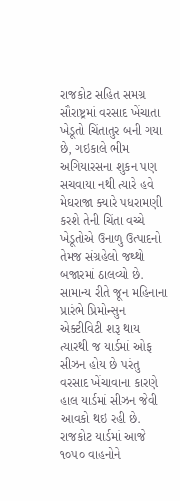રાજકોટ સહિત સમગ્ર સૌરાષ્ટ્રમાં વરસાદ ખેંચાતા ખેડૂતો ચિંતાતુર બની ગયા છે, ગઇકાલે ભીમ અગિયારસના શુકન પણ સચવાયા નથી ત્યારે હવે મેઘરાજા ક્યારે પધરામણી કરશે તેની ચિંતા વચ્ચે ખેડૂતોએ ઉનાળુ ઉત્પાદનો તેમજ સંગ્રહેલો જથ્થો બજારમાં ઠાલવ્યો છે. સામાન્ય રીતે જૂન મહિનાના પ્રારંભે પ્રિમોન્સુન એક્ટીવિટી શરૂ થાય ત્યારથી જ યાર્ડમાં ઓફ સીઝન હોય છે પરંતુ વરસાદ ખેંચાવાના કારણે
હાલ યાર્ડમાં સીઝન જેવી આવકો થઇ રહી છે. રાજકોટ યાર્ડમાં આજે ૧૦૫૦ વાહનોને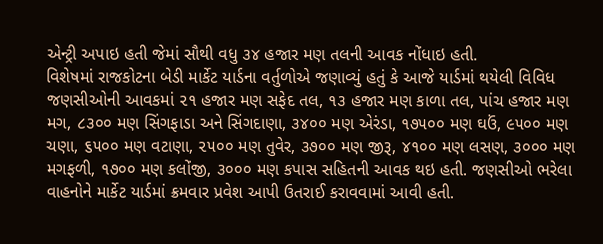એન્ટ્રી અપાઇ હતી જેમાં સૌથી વધુ ૩૪ હજાર મણ તલની આવક નોંધાઇ હતી.
વિશેષમાં રાજકોટના બેડી માર્કેટ યાર્ડના વર્તુળોએ જણાવ્યું હતું કે આજે યાર્ડમાં થયેલી વિવિધ જણસીઓની આવકમાં ૨૧ હજાર મણ સફેદ તલ, ૧૩ હજાર મણ કાળા તલ, પાંચ હજાર મણ મગ, ૮૩૦૦ મણ સિંગફાડા અને સિંગદાણા, ૩૪૦૦ મણ એરંડા, ૧૭૫૦૦ મણ ઘઉં, ૯૫૦૦ મણ ચણા, ૬૫૦૦ મણ વટાણા, ૨૫૦૦ મણ તુવેર, ૩૭૦૦ મણ જીરૂ, ૪૧૦૦ મણ લસણ, ૩૦૦૦ મણ મગફળી, ૧૭૦૦ મણ કલોંજી, ૩૦૦૦ મણ કપાસ સહિતની આવક થઇ હતી. જણસીઓ ભરેલા વાહનોને માર્કેટ યાર્ડમાં ક્રમવાર પ્રવેશ આપી ઉતરાઈ કરાવવામાં આવી હતી.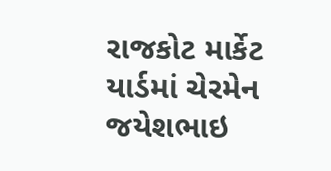રાજકોટ માર્કેટ યાર્ડમાં ચેરમેન જયેશભાઇ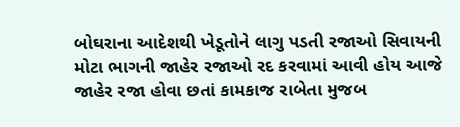બોઘરાના આદેશથી ખેડૂતોને લાગુ પડતી રજાઓ સિવાયની મોટા ભાગની જાહેર રજાઓ રદ કરવામાં આવી હોય આજે જાહેર રજા હોવા છતાં કામકાજ રાબેતા મુજબ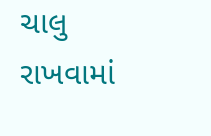ચાલુ રાખવામાં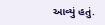આવ્યું હતું.